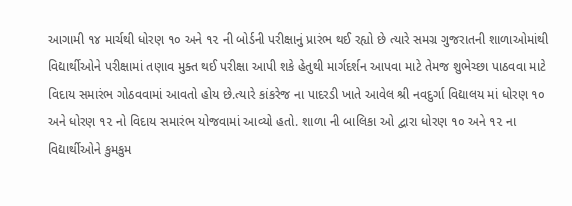આગામી ૧૪ માર્ચથી ધોરણ ૧૦ અને ૧૨ ની બોર્ડની પરીક્ષાનું પ્રારંભ થઈ રહ્યો છે ત્યારે સમગ્ર ગુજરાતની શાળાઓમાંથી વિદ્યાર્થીઓને પરીક્ષામાં તણાવ મુક્ત થઈ પરીક્ષા આપી શકે હેતુથી માર્ગદર્શન આપવા માટે તેમજ શુભેચ્છા પાઠવવા માટે વિદાય સમારંભ ગોઠવવામાં આવતો હોય છે.ત્યારે કાંકરેજ ના પાદરડી ખાતે આવેલ શ્રી નવદુર્ગા વિદ્યાલય માં ધોરણ ૧૦ અને ધોરણ ૧૨ નો વિદાય સમારંભ યોજવામાં આવ્યો હતો. શાળા ની બાલિકા ઓ દ્વારા ધોરણ ૧૦ અને ૧૨ ના વિદ્યાર્થીઓને કુમકુમ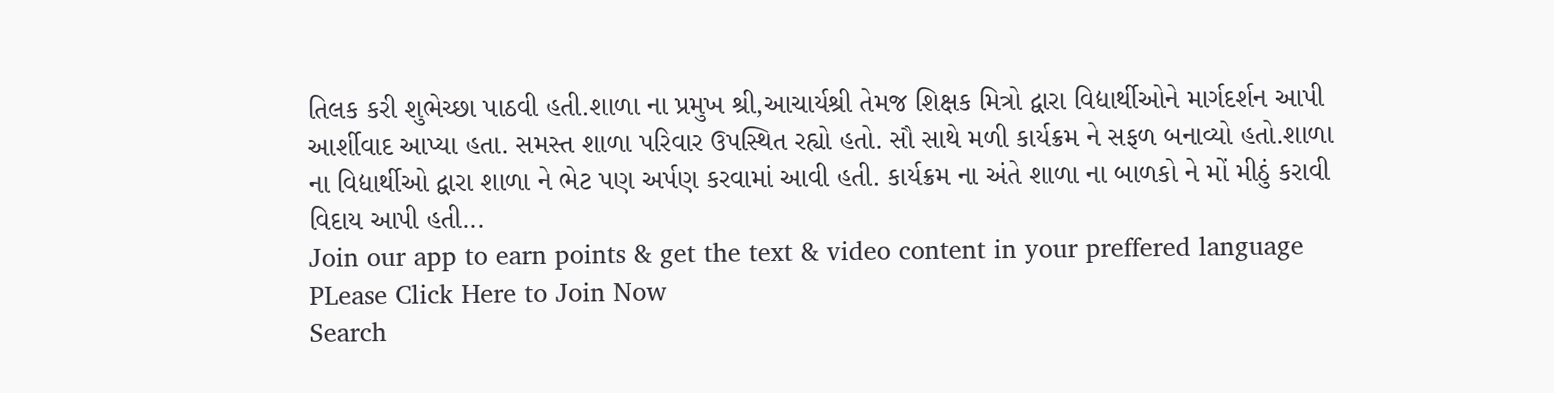તિલક કરી શુભેચ્છા પાઠવી હતી.શાળા ના પ્રમુખ શ્રી,આચાર્યશ્રી તેમજ શિક્ષક મિત્રો દ્વારા વિદ્યાર્થીઓને માર્ગદર્શન આપી આર્શીવાદ આપ્યા હતા. સમસ્ત શાળા પરિવાર ઉપસ્થિત રહ્યો હતો. સૌ સાથે મળી કાર્યક્રમ ને સફળ બનાવ્યો હતો.શાળા ના વિદ્યાર્થીઓ દ્વારા શાળા ને ભેટ પણ અર્પણ કરવામાં આવી હતી. કાર્યક્રમ ના અંતે શાળા ના બાળકો ને મોં મીઠું કરાવી વિદાય આપી હતી...
Join our app to earn points & get the text & video content in your preffered language
PLease Click Here to Join Now
Search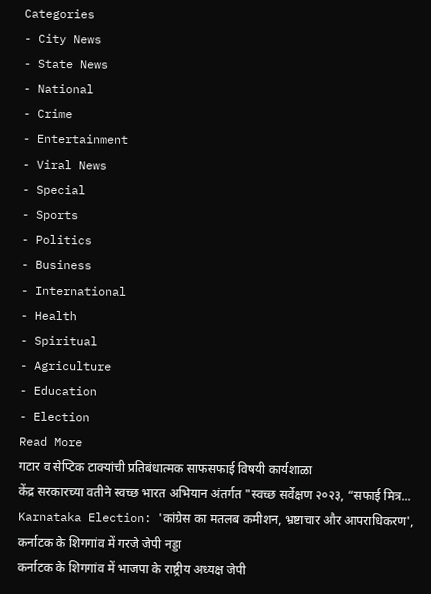Categories
- City News
- State News
- National
- Crime
- Entertainment
- Viral News
- Special
- Sports
- Politics
- Business
- International
- Health
- Spiritual
- Agriculture
- Education
- Election
Read More
गटार व सेप्टिक टाक्यांची प्रतिबंधात्मक साफसफाई विषयी कार्यशाळा
केंद्र सरकारच्या वतीने स्वच्छ भारत अभियान अंतर्गत "स्वच्छ सर्वेक्षण २०२३, “सफाई मित्र...
Karnataka Election: 'कांग्रेस का मतलब कमीशन, भ्रष्टाचार और आपराधिकरण', कर्नाटक के शिगगांव में गरजे जेपी नड्डा
कर्नाटक के शिगगांव में भाजपा के राष्ट्रीय अध्यक्ष जेपी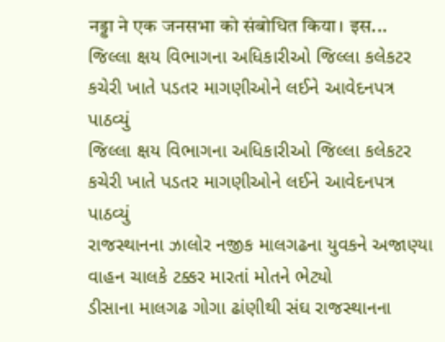नड्डा ने एक जनसभा को संबोधित किया। इस...
જિલ્લા ક્ષય વિભાગના અધિકારીઓ જિલ્લા કલેકટર કચેરી ખાતે પડતર માગણીઓને લઈને આવેદનપત્ર પાઠવ્યું
જિલ્લા ક્ષય વિભાગના અધિકારીઓ જિલ્લા કલેકટર કચેરી ખાતે પડતર માગણીઓને લઈને આવેદનપત્ર પાઠવ્યું
રાજસ્થાનના ઝાલોર નજીક માલગઢના યુવકને અજાણ્યા વાહન ચાલકે ટક્કર મારતાં મોતને ભેટ્યો
ડીસાના માલગઢ ગોગા ઢાંણીથી સંઘ રાજસ્થાનના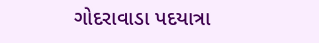ગોદરાવાડા પદયાત્રા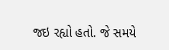જઇ રહ્યો હતો. જે સમયે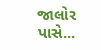જાલોર પાસે...